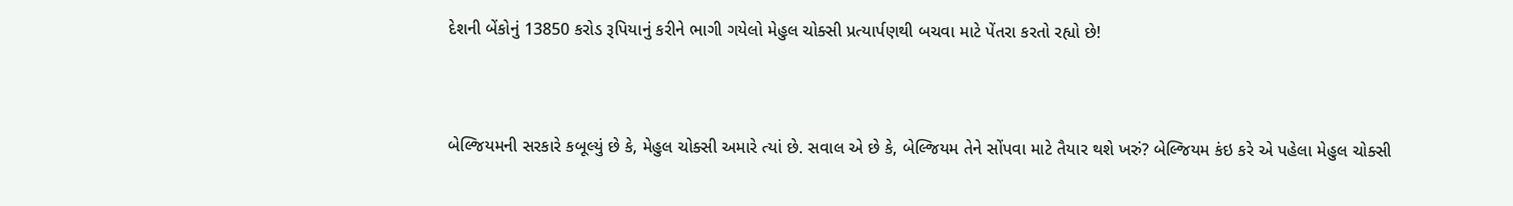દેશની બેંકોનું 13850 કરોડ રૂપિયાનું કરીને ભાગી ગયેલો મેહુલ ચોક્સી પ્રત્યાર્પણથી બચવા માટે પેંતરા કરતો રહ્યો છે!



બેલ્જિયમની સરકારે કબૂલ્યું છે કે, મેહુલ ચોક્સી અમારે ત્યાં છે. સવાલ એ છે કે, બેલ્જિયમ તેને સોંપવા માટે તૈયાર થશે ખરું? બેલ્જિયમ કંઇ કરે એ પહેલા મેહુલ ચોક્સી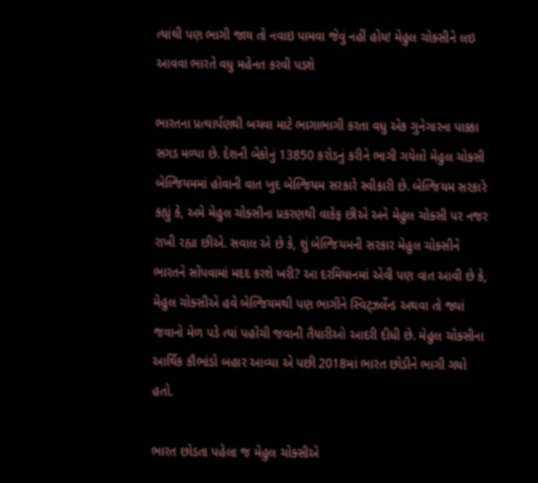ત્યાંથી પણ ભાગી જાય તો નવાઇ પામવા જેવું નહીં હોય! મેહુલ ચોક્સીને લઇ આવવા ભારતે વધુ મહેનત કરવી પડશે

ભારતના પ્રત્યાર્પણથી બચવા માટે ભાગાભાગી કરતા વધુ એક ગુનેગારના પાક્કા સગડ મળ્યા છે. દેશની બેંકોનું 13850 કરોડનું કરીને ભાગી ગયેલો મેહુલ ચોક્સી બેલ્જિયમમાં હોવાની વાત ખુદ બેલ્જિયમ સરકારે સ્વીકારી છે. બેલ્જિયમ સરકારે કહ્યું કે, અમે મેહુલ ચોક્સીના પ્રકરણથી વાકેફ છીએ અને મેહુલ ચોક્સી પર નજર રાખી રહ્યા છીએ. સવાલ એ છે કે, શું બેલ્જિયમની સરકાર મેહુલ ચોક્સીને ભારતને સોંપવામાં મદદ કરશે ખરી? આ દરમિયાનમાં એવી પણ વાત આવી છે કે, મેહુલ ચોક્સીએ હવે બેલ્જિયમથી પણ ભાગીને સ્વિટ્ઝર્લેન્ડ અથવા તો જ્યાં જવાનો મેળ પડે ત્યાં પહોંચી જવાની તૈયારીઓ આદરી દીધી છે. મેહુલ ચોક્સીના આર્થિક કૌભાંડો બહાર આવ્યા એ પછી 2018માં ભારત છોડીને ભાગી ગયો હતો.

ભારત છોડતા પહેલા જ મેહુલ ચોક્સીએ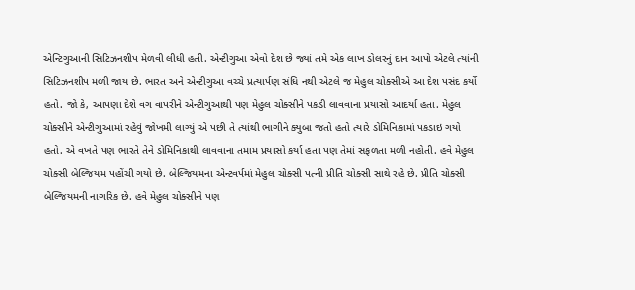એન્ટિગુઆની સિટિઝનશીપ મેળવી લીધી હતી. એન્ટીગુઆ એવો દેશ છે જ્યાં તમે એક લાખ ડોલરનું દાન આપો એટલે ત્યાંની સિટિઝનશીપ મળી જાય છે. ભારત અને એન્ટીગુઆ વચ્ચે પ્રત્યાર્પણ સંધિ નથી એટલે જ મેહુલ ચોક્સીએ આ દેશ પસંદ કર્યો હતો. જો કે, આપણા દેશે વગ વાપરીને એન્ટીગુઆથી પણ મેહુલ ચોક્સીને પકડી લાવવાના પ્રયાસો આદર્યા હતા. મેહુલ ચોક્સીને એન્ટીગુઆમાં રહેવું જોખમી લાગ્યું એ પછી તે ત્યાંથી ભાગીને ક્યુબા જતો હતો ત્યારે ડોમિનિકામાં પકડાઇ ગયો હતો. એ વખતે પણ ભારતે તેને ડોમિનિકાથી લાવવાના તમામ પ્રયાસો કર્યા હતા પણ તેમાં સફળતા મળી નહોતી. હવે મેહુલ ચોક્સી બેલ્જિયમ પહોંચી ગયો છે. બેલ્જિયમના એન્ટવર્પમાં મેહુલ ચોક્સી પત્ની પ્રીતિ ચોક્સી સાથે રહે છે. પ્રીતિ ચોક્સી બેલ્જિયમની નાગરિક છે. હવે મેહુલ ચોક્સીને પણ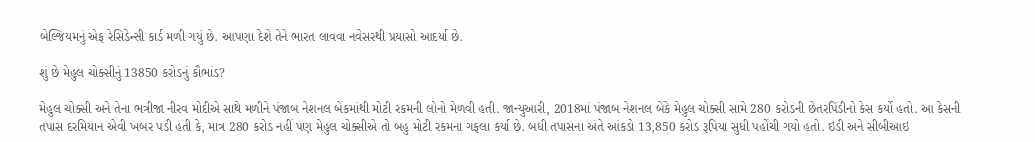બેલ્જિયમનું એફ રેસિડેન્સી કાર્ડ મળી ગયું છે. આપણા દેશે તેને ભારત લાવવા નવેસરથી પ્રયાસો આદર્યા છે.

શું છે મેહુલ ચોક્સીનું 13850 કરોડનું કૌભાંડ?

મેહુલ ચોક્સી અને તેના ભત્રીજા નીરવ મોદીએ સાથે મળીને પંજાબ નેશનલ બેંકમાંથી મોટી રકમની લોનો મેળવી હતી. જાન્યુઆરી, 2018માં પંજાબ નેશનલ બેંકે મેહુલ ચોક્સી સામે 280 કરોડની છેતરપિંડીનો કેસ કર્યો હતો. આ કેસની તપાસ દરમિયાન એવી ખબર પડી હતી કે, માત્ર 280 કરોડ નહીં પણ મેહુલ ચોક્સીએ તો બહુ મોટી રકમના ગફલા કર્યા છે. બધી તપાસના અંતે આંકડો 13,850 કરોડ રૂપિયા સુધી પહોંચી ગયો હતો. ઇડી અને સીબીઆઇ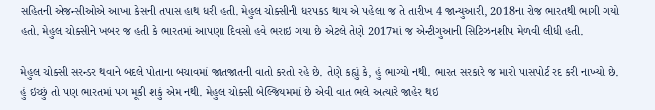સહિતની એજન્સીઓએ આખા કેસની તપાસ હાથ ધરી હતી. મેહુલ ચોક્સીની ધરપકડ થાય એ પહેલા જ તે તારીખ 4 જાન્યુઆરી, 2018ના રોજ ભારતથી ભાગી ગયો હતો. મેહુલ ચોક્સીને ખબર જ હતી કે ભારતમાં આપણા દિવસો હવે ભરાઇ ગયા છે એટલે તેણે 2017માં જ એન્ટીગુઆની સિટિઝનશીપ મેળવી લીધી હતી.

મેહુલ ચોક્સી સરન્ડર થવાને બદલે પોતાના બચાવમાં જાતજાતની વાતો કરતો રહે છે. તેણે કહ્યું કે, હું ભાગ્યો નથી. ભારત સરકારે જ મારો પાસપોર્ટ રદ કરી નાખ્યો છે. હું ઇચ્છું તો પણ ભારતમાં પગ મૂકી શકું એમ નથી. મેહુલ ચોક્સી બેલ્જિયમમાં છે એવી વાત ભલે અત્યારે જાહેર થઇ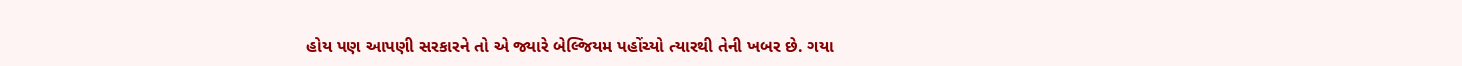હોય પણ આપણી સરકારને તો એ જ્યારે બેલ્જિયમ પહોંચ્યો ત્યારથી તેની ખબર છે. ગયા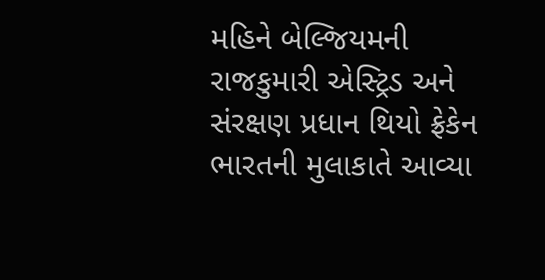મહિને બેલ્જિયમની રાજકુમારી એસ્ટ્રિડ અને સંરક્ષણ પ્રધાન થિયો ફ્રેકેન ભારતની મુલાકાતે આવ્યા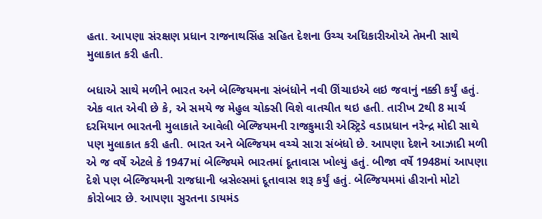હતા. આપણા સંરક્ષણ પ્રધાન રાજનાથસિંહ સહિત દેશના ઉચ્ચ અધિકારીઓએ તેમની સાથે મુલાકાત કરી હતી.

બધાએ સાથે મળીને ભારત અને બેલ્જિયમના સંબંધોને નવી ઊંચાઇએ લઇ જવાનું નક્કી કર્યું હતું. એક વાત એવી છે કે, એ સમયે જ મેહુલ ચોક્સી વિશે વાતચીત થઇ હતી. તારીખ 2થી 8 માર્ચ દરમિયાન ભારતની મુલાકાતે આવેલી બેલ્જિયમની રાજકુમારી એસ્ટ્રિડે વડાપ્રધાન નરેન્દ્ર મોદી સાથે પણ મુલાકાત કરી હતી. ભારત અને બેલ્જિયમ વચ્ચે સારા સંબંધો છે. આપણા દેશને આઝાદી મળી એ જ વર્ષે એટલે કે 1947માં બેલ્જિયમે ભારતમાં દૂતાવાસ ખોલ્યું હતું. બીજા વર્ષે 1948માં આપણા દેશે પણ બેલ્જિયમની રાજધાની બ્રસેલ્સમાં દૂતાવાસ શરૂ કર્યું હતું. બેલ્જિયમમાં હીરાનો મોટો કોરોબાર છે. આપણા સુરતના ડાયમંડ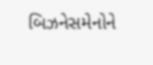બિઝનેસમેનોને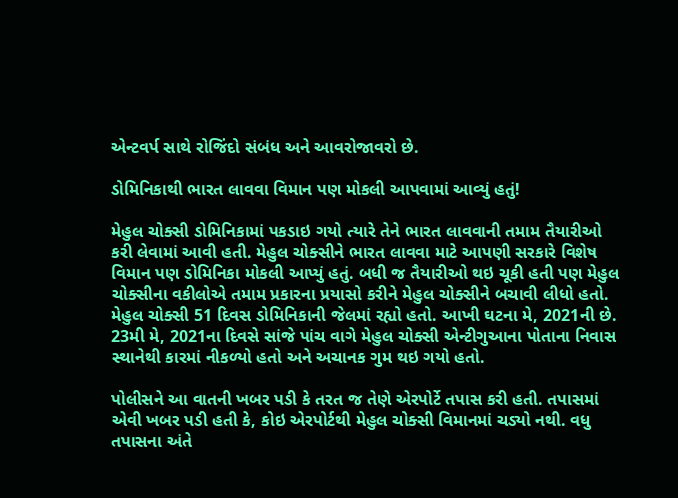એન્ટવર્પ સાથે રોજિંદો સંબંધ અને આવરોજાવરો છે.

ડોમિનિકાથી ભારત લાવવા વિમાન પણ મોકલી આપવામાં આવ્યું હતું!

મેહુલ ચોક્સી ડોમિનિકામાં પકડાઇ ગયો ત્યારે તેને ભારત લાવવાની તમામ તૈયારીઓ કરી લેવામાં આવી હતી. મેહુલ ચોક્સીને ભારત લાવવા માટે આપણી સરકારે વિશેષ વિમાન પણ ડોમિનિકા મોકલી આપ્યું હતું. બધી જ તૈયારીઓ થઇ ચૂકી હતી પણ મેહુલ ચોક્સીના વકીલોએ તમામ પ્રકારના પ્રયાસો કરીને મેહુલ ચોક્સીને બચાવી લીધો હતો. મેહુલ ચોક્સી 51 દિવસ ડોમિનિકાની જેલમાં રહ્યો હતો. આખી ઘટના મે, 2021ની છે. 23મી મે, 2021ના દિવસે સાંજે પાંચ વાગે મેહુલ ચોક્સી એન્ટીગુઆના પોતાના નિવાસ સ્થાનેથી કારમાં નીકળ્યો હતો અને અચાનક ગુમ થઇ ગયો હતો.

પોલીસને આ વાતની ખબર પડી કે તરત જ તેણે એરપોર્ટે તપાસ કરી હતી. તપાસમાં એવી ખબર પડી હતી કે, કોઇ એરપોર્ટથી મેહુલ ચોક્સી વિમાનમાં ચડ્યો નથી. વધુ તપાસના અંતે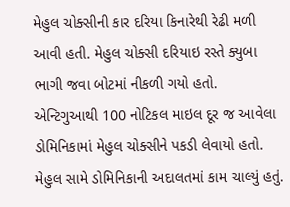મેહુલ ચોક્સીની કાર દરિયા કિનારેથી રેઢી મળી આવી હતી. મેહુલ ચોક્સી દરિયાઇ રસ્તે ક્યુબા ભાગી જવા બોટમાં નીકળી ગયો હતો. એન્ટિગુઆથી 100 નોટિકલ માઇલ દૂર જ આવેલા ડોમિનિકામાં મેહુલ ચોક્સીને પકડી લેવાયો હતો. મેહુલ સામે ડોમિનિકાની અદાલતમાં કામ ચાલ્યું હતું.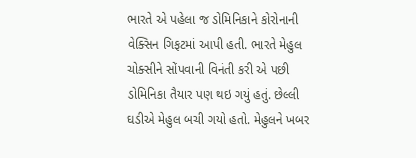ભારતે એ પહેલા જ ડોમિનિકાને કોરોનાની વેક્સિન ગિફટમાં આપી હતી. ભારતે મેહુલ ચોક્સીને સોંપવાની વિનંતી કરી એ પછી ડોમિનિકા તૈયાર પણ થઇ ગયું હતું. છેલ્લી ઘડીએ મેહુલ બચી ગયો હતો. મેહુલને ખબર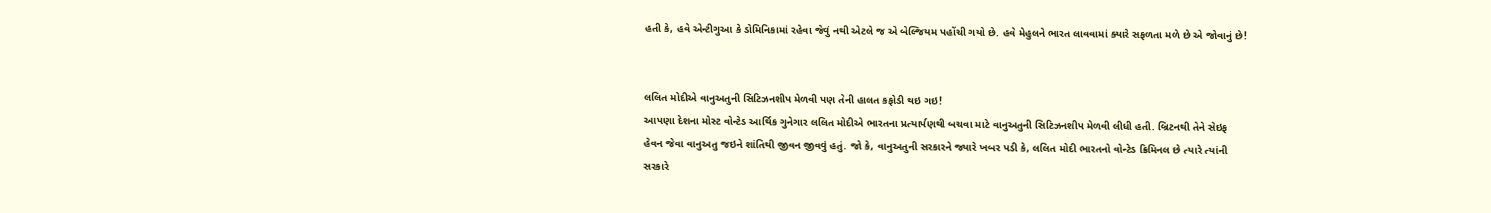હતી કે, હવે એન્ટીગુઆ કે ડોમિનિકામાં રહેવા જેવું નથી એટલે જ એ બેલ્જિયમ પહોંચી ગયો છે. હવે મેહુલને ભારત લાવવામાં ક્યારે સફળતા મળે છે એ જોવાનું છે!


લલિત મોદીએ વાનુઅતુની સિટિઝનશીપ મેળવી પણ તેની હાલત કફોડી થઇ ગઇ!
આપણા દેશના મોસ્ટ વોન્ટેડ આર્થિક ગુનેગાર લલિત મોદીએ ભારતના પ્રત્યાર્પણથી બચવા માટે વાનુઅતુની સિટિઝનશીપ મેળવી લીધી હતી. બ્રિટનથી તેને સેઇફ હેવન જેવા વાનુઅતુ જઇને શાંતિથી જીવન જીવવું હતું. જો કે, વાનુઅતુની સરકારને જ્યારે ખબર પડી કે, લલિત મોદી ભારતનો વોન્ટેડ ક્રિમિનલ છે ત્યારે ત્યાંની સરકારે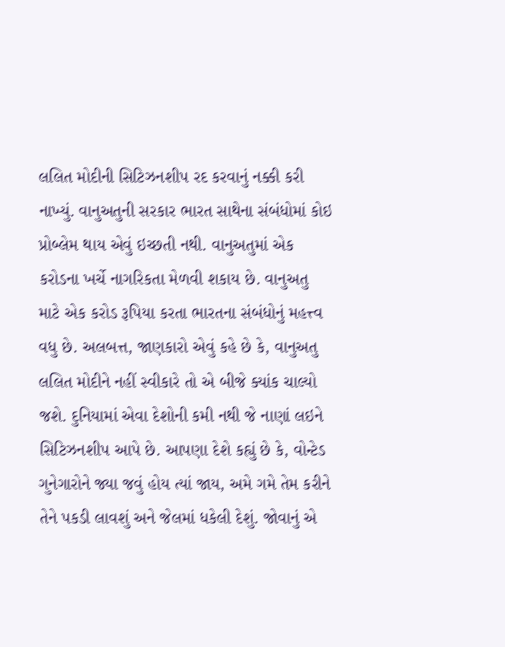લલિત મોદીની સિટિઝનશીપ રદ કરવાનું નક્કી કરી નાખ્યું. વાનુઅતુની સરકાર ભારત સાથેના સંબંધોમાં કોઇ પ્રોબ્લેમ થાય એવું ઇચ્છતી નથી. વાનુઅતુમાં એક કરોડના ખર્ચે નાગરિકતા મેળવી શકાય છે. વાનુઅતુ માટે એક કરોડ રૂપિયા કરતા ભારતના સંબંધોનું મહત્ત્વ વધુ છે. અલબત્ત, જાણકારો એવું કહે છે કે, વાનુઅતુ લલિત મોદીને નહીં સ્વીકારે તો એ બીજે ક્યાંક ચાલ્યો જશે. દુનિયામાં એવા દેશોની કમી નથી જે નાણાં લઇને સિટિઝનશીપ આપે છે. આપણા દેશે કહ્યું છે કે, વોન્ટેડ ગુનેગારોને જ્યા જવું હોય ત્યાં જાય, અમે ગમે તેમ કરીને તેને પકડી લાવશું અને જેલમાં ધકેલી દેશું. જોવાનું એ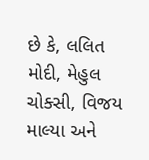છે કે, લલિત મોદી, મેહુલ ચોક્સી, વિજય માલ્યા અને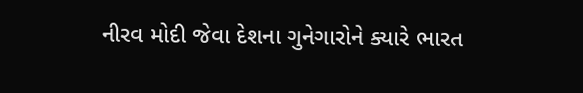નીરવ મોદી જેવા દેશના ગુનેગારોને ક્યારે ભારત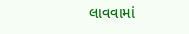લાવવામાં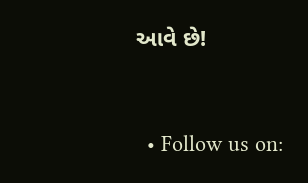આવે છે!


  • Follow us on: